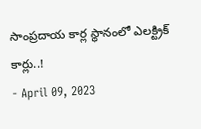సాంప్రదాయ కార్ల స్థానంలో ఎలక్ట్రిక్ కార్లు..!
- April 09, 2023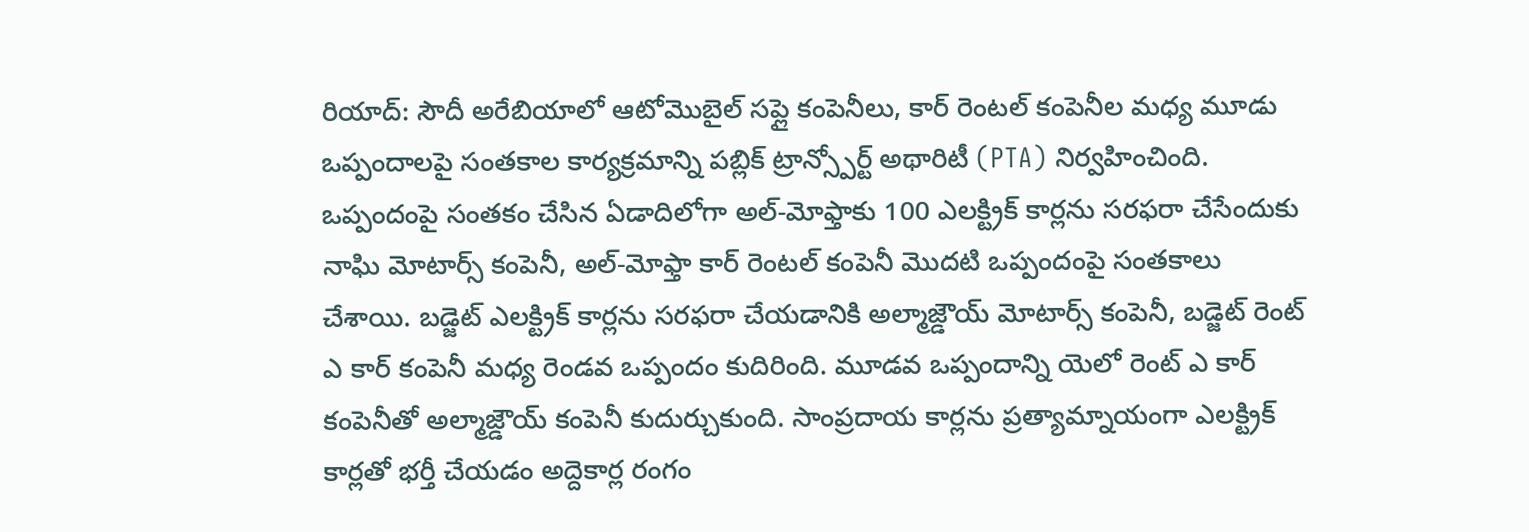రియాద్: సౌదీ అరేబియాలో ఆటోమొబైల్ సప్లై కంపెనీలు, కార్ రెంటల్ కంపెనీల మధ్య మూడు ఒప్పందాలపై సంతకాల కార్యక్రమాన్ని పబ్లిక్ ట్రాన్స్పోర్ట్ అథారిటీ (PTA) నిర్వహించింది. ఒప్పందంపై సంతకం చేసిన ఏడాదిలోగా అల్-మోఫ్తాకు 100 ఎలక్ట్రిక్ కార్లను సరఫరా చేసేందుకు నాఘి మోటార్స్ కంపెనీ, అల్-మోఫ్తా కార్ రెంటల్ కంపెనీ మొదటి ఒప్పందంపై సంతకాలు చేశాయి. బడ్జెట్ ఎలక్ట్రిక్ కార్లను సరఫరా చేయడానికి అల్మాజ్డౌయ్ మోటార్స్ కంపెనీ, బడ్జెట్ రెంట్ ఎ కార్ కంపెనీ మధ్య రెండవ ఒప్పందం కుదిరింది. మూడవ ఒప్పందాన్ని యెలో రెంట్ ఎ కార్ కంపెనీతో అల్మాజ్డౌయ్ కంపెనీ కుదుర్చుకుంది. సాంప్రదాయ కార్లను ప్రత్యామ్నాయంగా ఎలక్ట్రిక్ కార్లతో భర్తీ చేయడం అద్దెకార్ల రంగం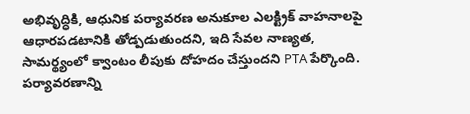అభివృద్ధికి, ఆధునిక పర్యావరణ అనుకూల ఎలక్ట్రిక్ వాహనాలపై ఆధారపడటానికి తోడ్పడుతుందని, ఇది సేవల నాణ్యత, సామర్థ్యంలో క్వాంటం లీపుకు దోహదం చేస్తుందని PTA పేర్కొంది. పర్యావరణాన్ని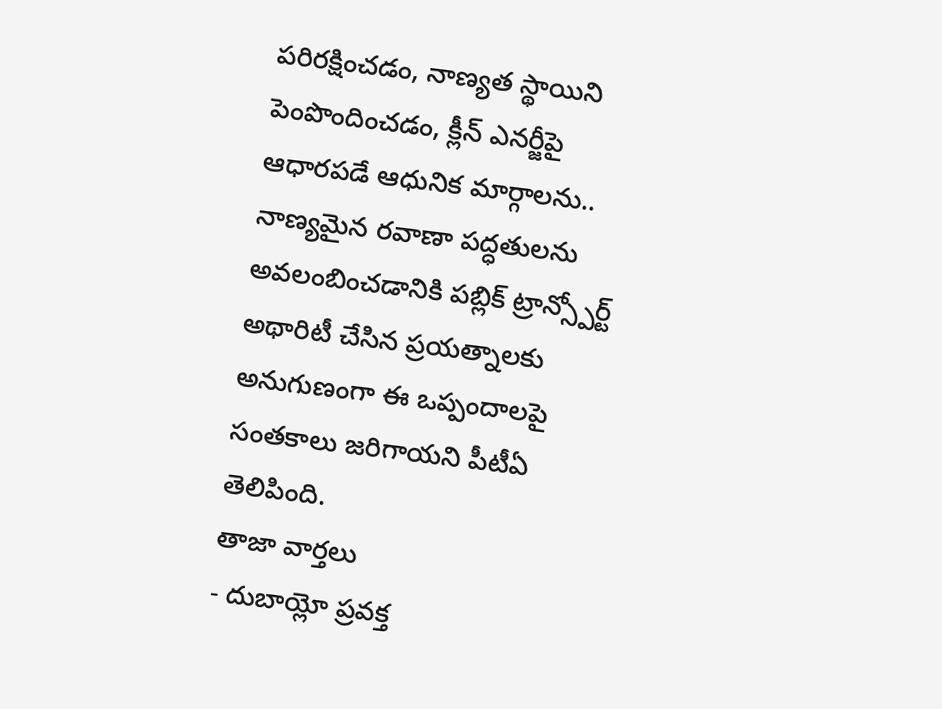పరిరక్షించడం, నాణ్యత స్థాయిని పెంపొందించడం, క్లీన్ ఎనర్జీపై ఆధారపడే ఆధునిక మార్గాలను.. నాణ్యమైన రవాణా పద్ధతులను అవలంబించడానికి పబ్లిక్ ట్రాన్స్పోర్ట్ అథారిటీ చేసిన ప్రయత్నాలకు అనుగుణంగా ఈ ఒప్పందాలపై సంతకాలు జరిగాయని పీటీఏ తెలిపింది.
తాజా వార్తలు
- దుబాయ్లో ప్రవక్త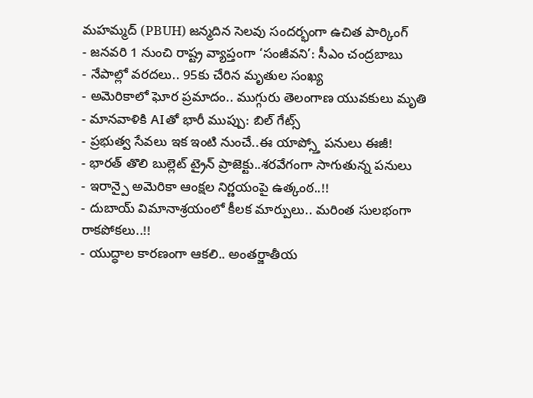మహమ్మద్ (PBUH) జన్మదిన సెలవు సందర్భంగా ఉచిత పార్కింగ్
- జనవరి 1 నుంచి రాష్ట్ర వ్యాప్తంగా ‘సంజీవని’: సీఎం చంద్రబాబు
- నేపాల్లో వరదలు.. 95కు చేరిన మృతుల సంఖ్య
- అమెరికాలో ఘోర ప్రమాదం.. ముగ్గురు తెలంగాణ యువకులు మృతి
- మానవాళికి AIతో భారీ ముప్పు: బిల్ గేట్స్
- ప్రభుత్వ సేవలు ఇక ఇంటి నుంచే..ఈ యాప్స్తో పనులు ఈజీ!
- భారత్ తొలి బుల్లెట్ ట్రైన్ ప్రాజెక్టు..శరవేగంగా సాగుతున్న పనులు
- ఇరాన్పై అమెరికా ఆంక్షల నిర్ణయంపై ఉత్కంఠ..!!
- దుబాయ్ విమానాశ్రయంలో కీలక మార్పులు.. మరింత సులభంగా రాకపోకలు..!!
- యుద్ధాల కారణంగా ఆకలి.. అంతర్జాతీయ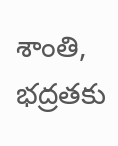శాంతి, భద్రతకు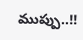ముప్పు..!!